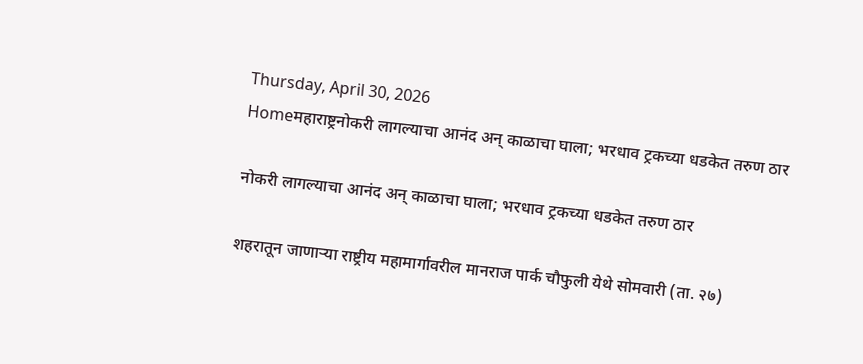Thursday, April 30, 2026
Homeमहाराष्ट्रनोकरी लागल्याचा आनंद अन् काळाचा घाला; भरधाव ट्रकच्या धडकेत तरुण ठार

नोकरी लागल्याचा आनंद अन् काळाचा घाला; भरधाव ट्रकच्या धडकेत तरुण ठार

शहरातून जाणाऱ्या राष्ट्रीय महामार्गावरील मानराज पार्क चौफुली येथे सोमवारी (ता. २७)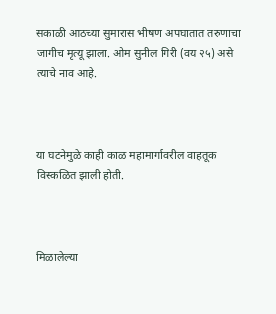सकाळी आठच्या सुमारास भीषण अपघातात तरुणाचा जागीच मृत्यू झाला. ओम सुनील गिरी (वय २५) असे त्याचे नाव आहे.



या घटनेमुळे काही काळ महामार्गावरील वाहतूक विस्कळित झाली होती.



मिळालेल्या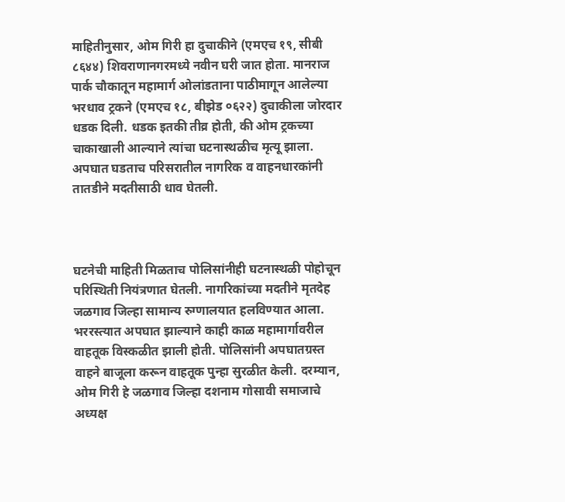माहितीनुसार, ओम गिरी हा दुचाकीने (एमएच १९, सीबी ८६४४) शिवराणानगरमध्ये नवीन घरी जात होता. मानराज पार्क चौकातून महामार्ग ओलांडताना पाठीमागून आलेल्या भरधाव ट्रकने (एमएच १८, बीझेड ०६२२) दुचाकीला जोरदार धडक दिली. धडक इतकी तीव्र होती, की ओम ट्रकच्या चाकाखाली आल्याने त्यांचा घटनास्थळीच मृत्यू झाला. अपघात घडताच परिसरातील नागरिक व वाहनधारकांनी तातडीने मदतीसाठी धाव घेतली.



घटनेची माहिती मिळताच पोलिसांनीही घटनास्थळी पोहोचून परिस्थिती नियंत्रणात घेतली. नागरिकांच्या मदतीने मृतदेह जळगाव जिल्हा सामान्य रुग्णालयात हलविण्यात आला. भररस्त्यात अपघात झाल्याने काही काळ महामार्गावरील वाहतूक विस्कळीत झाली होती. पोलिसांनी अपघातग्रस्त वाहने बाजूला करून वाहतूक पुन्हा सुरळीत केली. दरम्यान, ओम गिरी हे जळगाव जिल्हा दशनाम गोसावी समाजाचे अध्यक्ष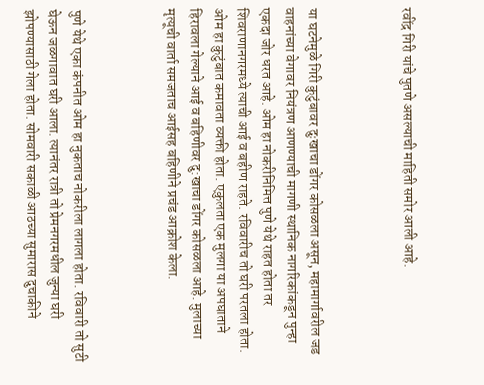रवींद्र गिरी यांचे पुतणे असल्याची माहिती समोर आली आहे.



या घटनेमुळे गिरी कुटुंबावर दुःखाचा डोंगर कोसळला असून, महामार्गावरील जड वाहनांच्या वेगावर नियंत्रण आणण्याची मागणी स्थानिक नागरिकांकडून पुन्हा एकदा जोर धरत आहे. ओम हा नोकरीनिमित्त पुणे येथे राहत होता तर शिवराणानगरमध्ये त्याची आई व बहीण राहते. रविवारीच तो घरी परतला होता. ओम हा कुटुंबात कमावता व्यक्ती होता. एकुलता एक मुलगा या अपघाताने हिरावला गेल्याने आई व बहिणीवर दु:खाचा डोंगर कोसळला आहे. मुलाच्या मृत्यूची वार्ता समजताच आईसह बहिणीने प्रचंड आक्रोश केला.



पुणे येथे एका कंपनीत ओम हा नुकताच नोकरीला लागला होता. रविवारी तो सुटी घेऊन जळगावात घरी आला. त्यानंतर रात्री तो प्रेमनगरमधील जुन्या घरी झोपण्यासाठी गेला होता. सोमवारी सकाळी आठच्या सुमारास दुचाकीने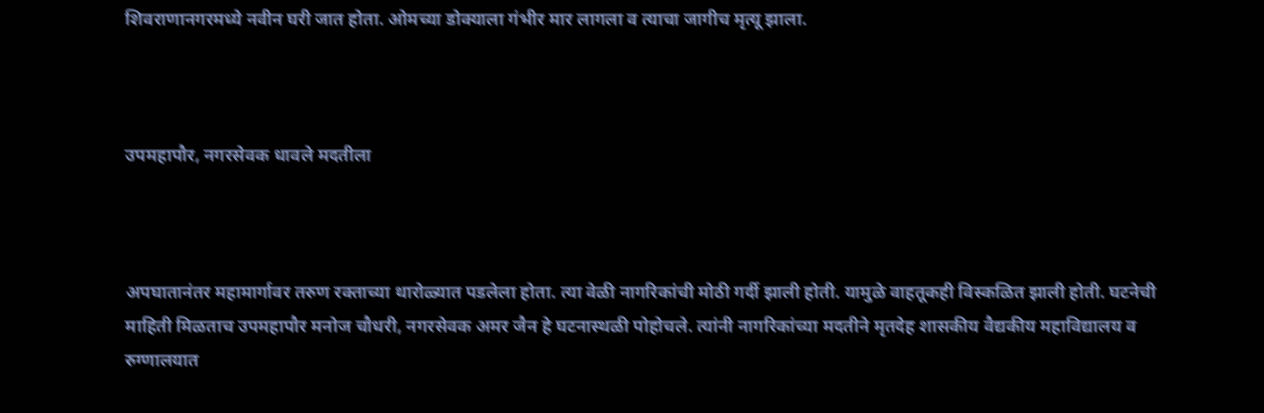शिवराणानगरमध्ये नवीन घरी जात होता. ओमच्या डोक्याला गंभीर मार लागला व त्याचा जागीच मृत्यू झाला.



उपमहापौर, नगरसेवक धावले मदतीला



अपघातानंतर महामार्गावर तरुण रक्ताच्या थारोळ्यात पडलेला होता. त्या वेळी नागरिकांची मोठी गर्दी झाली होती. यामुळे वाहतूकही विस्कळित झाली होती. घटनेची माहिती मिळताच उपमहापौर मनोज चौधरी, नगरसेवक अमर जैन हे घटनास्थळी पोहोचले. त्यांनी नागरिकांच्या मदतीने मृतदेह शासकीय वैद्यकीय महाविद्यालय व रुग्णालयात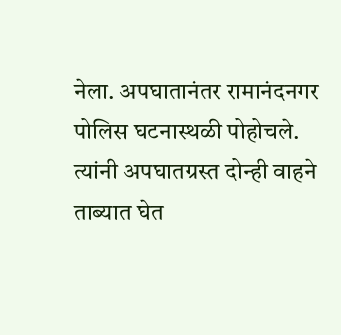नेला. अपघातानंतर रामानंदनगर पोलिस घटनास्थळी पोहोचले. त्यांनी अपघातग्रस्त दोन्ही वाहने ताब्यात घेत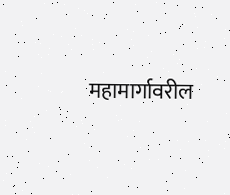महामार्गावरील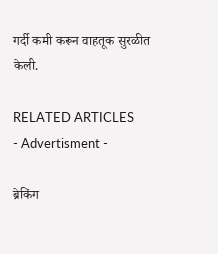गर्दी कमी करून वाहतूक सुरळीत केली.

RELATED ARTICLES
- Advertisment -

ब्रेकिंग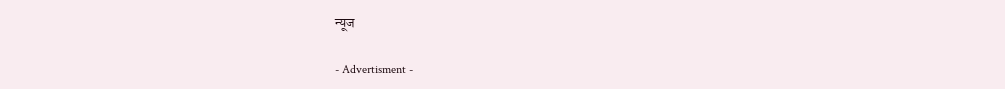न्यूज

- Advertisment -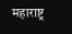महाराष्ट्र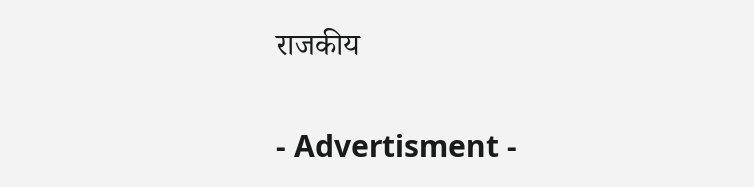राजकीय

- Advertisment -